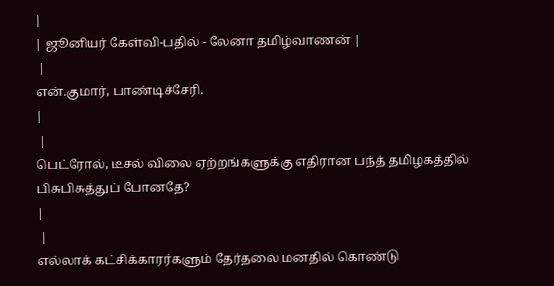|
| ஜூனியர் கேள்வி-பதில் - லேனா தமிழ்வாணன் |
 |
என்.குமார், பாண்டிச்சேரி.
|
 |
பெட்ரோல், டீசல் விலை ஏற்றங்களுக்கு எதிரான பந்த் தமிழகத்தில் பிசுபிசுத்துப் போனதே?
|
 |
எல்லாக் கட்சிக்காரர்களும் தேர்தலை மனதில் கொண்டு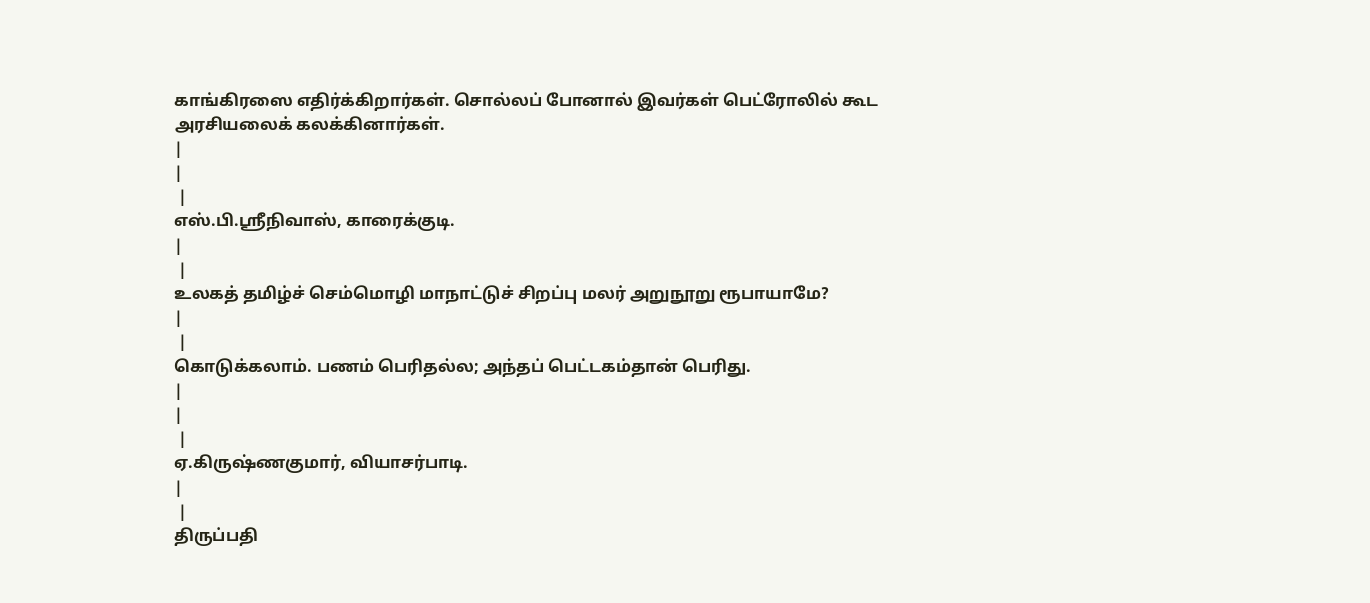காங்கிரஸை எதிர்க்கிறார்கள். சொல்லப் போனால் இவர்கள் பெட்ரோலில் கூட அரசியலைக் கலக்கினார்கள்.
|
|
 |
எஸ்.பி.ஸ்ரீநிவாஸ், காரைக்குடி.
|
 |
உலகத் தமிழ்ச் செம்மொழி மாநாட்டுச் சிறப்பு மலர் அறுநூறு ரூபாயாமே?
|
 |
கொடுக்கலாம். பணம் பெரிதல்ல; அந்தப் பெட்டகம்தான் பெரிது.
|
|
 |
ஏ.கிருஷ்ணகுமார், வியாசர்பாடி.
|
 |
திருப்பதி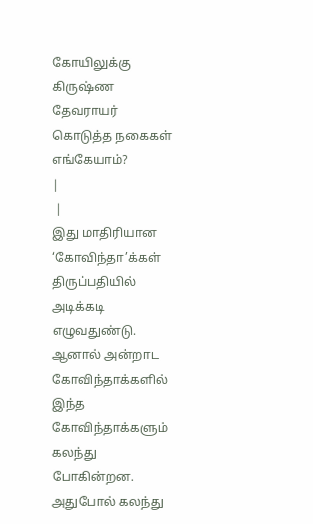கோயிலுக்கு கிருஷ்ண தேவராயர் கொடுத்த நகைகள் எங்கேயாம்?
|
 |
இது மாதிரியான ‘கோவிந்தா’க்கள் திருப்பதியில் அடிக்கடி எழுவதுண்டு. ஆனால் அன்றாட கோவிந்தாக்களில் இந்த கோவிந்தாக்களும் கலந்து போகின்றன. அதுபோல் கலந்து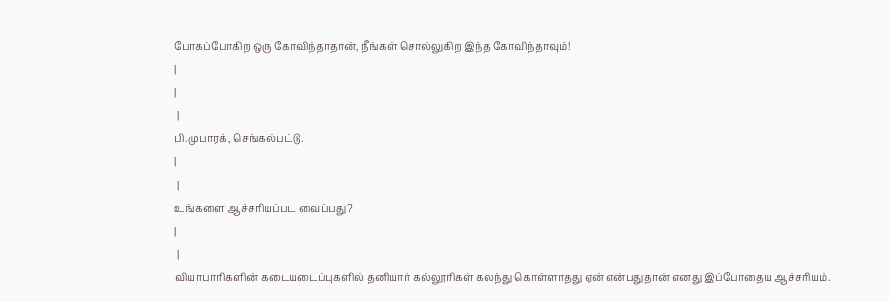போகப்போகிற ஒரு கோவிந்தாதான், நீங்கள் சொல்லுகிற இந்த கோவிந்தாவும்!
|
|
 |
பி.முபாரக், செங்கல்பட்டு.
|
 |
உங்களை ஆச்சரியப்பட வைப்பது?
|
 |
வியாபாரிகளின் கடையடைப்புகளில் தனியார் கல்லூரிகள் கலந்து கொள்ளாதது ஏன் என்பதுதான் எனது இப்போதைய ஆச்சரியம்.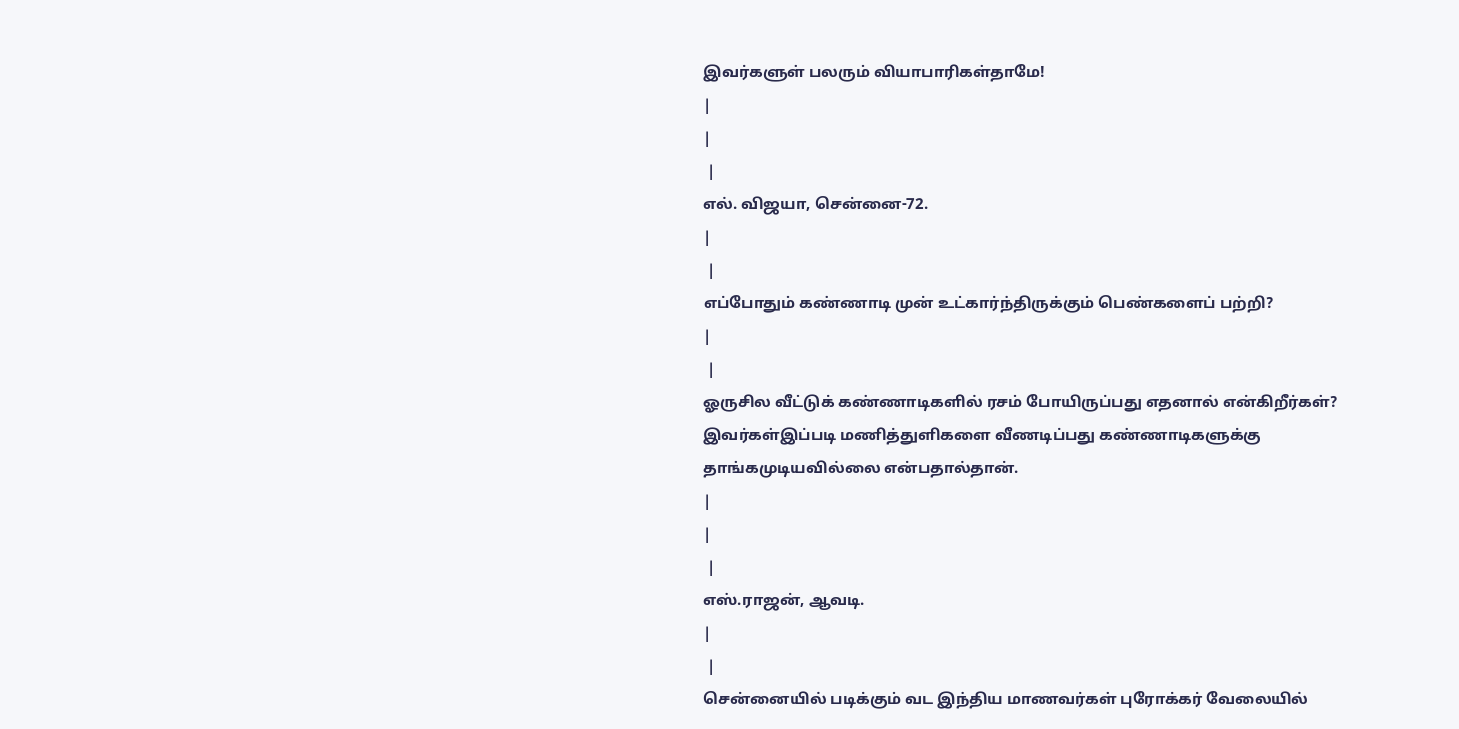இவர்களுள் பலரும் வியாபாரிகள்தாமே!
|
|
 |
எல். விஜயா, சென்னை-72.
|
 |
எப்போதும் கண்ணாடி முன் உட்கார்ந்திருக்கும் பெண்களைப் பற்றி?
|
 |
ஓருசில வீட்டுக் கண்ணாடிகளில் ரசம் போயிருப்பது எதனால் என்கிறீர்கள்? இவர்கள்இப்படி மணித்துளிகளை வீணடிப்பது கண்ணாடிகளுக்கு தாங்கமுடியவில்லை என்பதால்தான்.
|
|
 |
எஸ்.ராஜன், ஆவடி.
|
 |
சென்னையில் படிக்கும் வட இந்திய மாணவர்கள் புரோக்கர் வேலையில்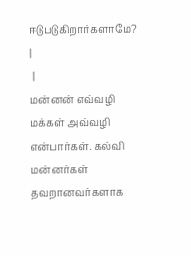ஈடுபடுகிறார்களாமே?
|
 |
மன்னன் எவ்வழி மக்கள் அவ்வழி என்பார்கள். கல்வி மன்னர்கள் தவறானவர்களாக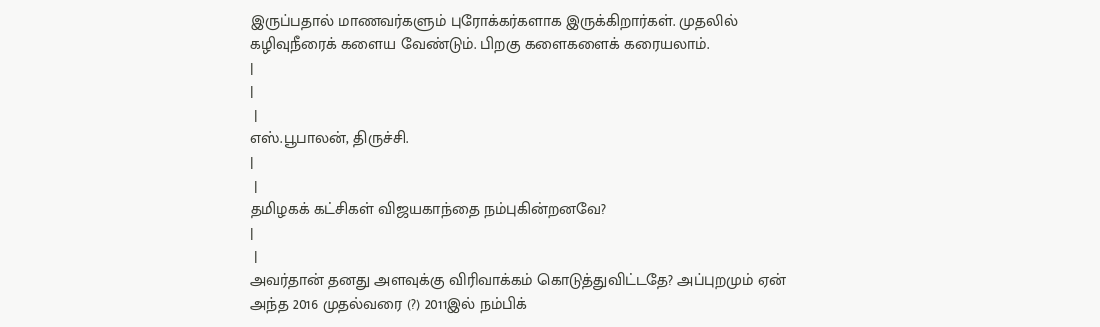இருப்பதால் மாணவர்களும் புரோக்கர்களாக இருக்கிறார்கள். முதலில் கழிவுநீரைக் களைய வேண்டும். பிறகு களைகளைக் கரையலாம்.
|
|
 |
எஸ்.பூபாலன், திருச்சி.
|
 |
தமிழகக் கட்சிகள் விஜயகாந்தை நம்புகின்றனவே?
|
 |
அவர்தான் தனது அளவுக்கு விரிவாக்கம் கொடுத்துவிட்டதே? அப்புறமும் ஏன் அந்த 2016 முதல்வரை (?) 2011இல் நம்பிக்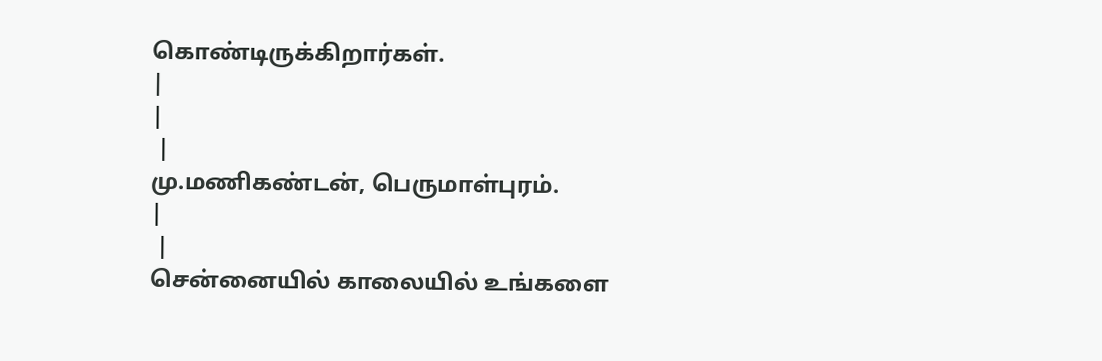கொண்டிருக்கிறார்கள்.
|
|
 |
மு.மணிகண்டன், பெருமாள்புரம்.
|
 |
சென்னையில் காலையில் உங்களை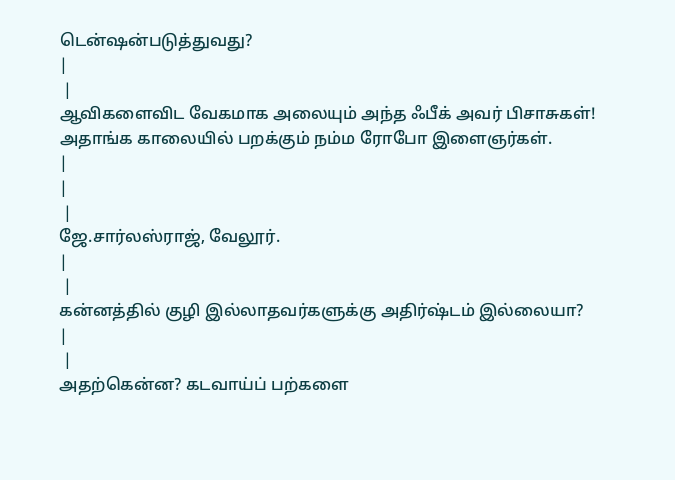டென்ஷன்படுத்துவது?
|
 |
ஆவிகளைவிட வேகமாக அலையும் அந்த ஃபீக் அவர் பிசாசுகள்! அதாங்க காலையில் பறக்கும் நம்ம ரோபோ இளைஞர்கள்.
|
|
 |
ஜே.சார்லஸ்ராஜ், வேலூர்.
|
 |
கன்னத்தில் குழி இல்லாதவர்களுக்கு அதிர்ஷ்டம் இல்லையா?
|
 |
அதற்கென்ன? கடவாய்ப் பற்களை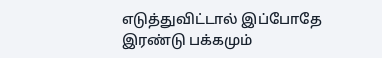எடுத்துவிட்டால் இப்போதே இரண்டு பக்கமும்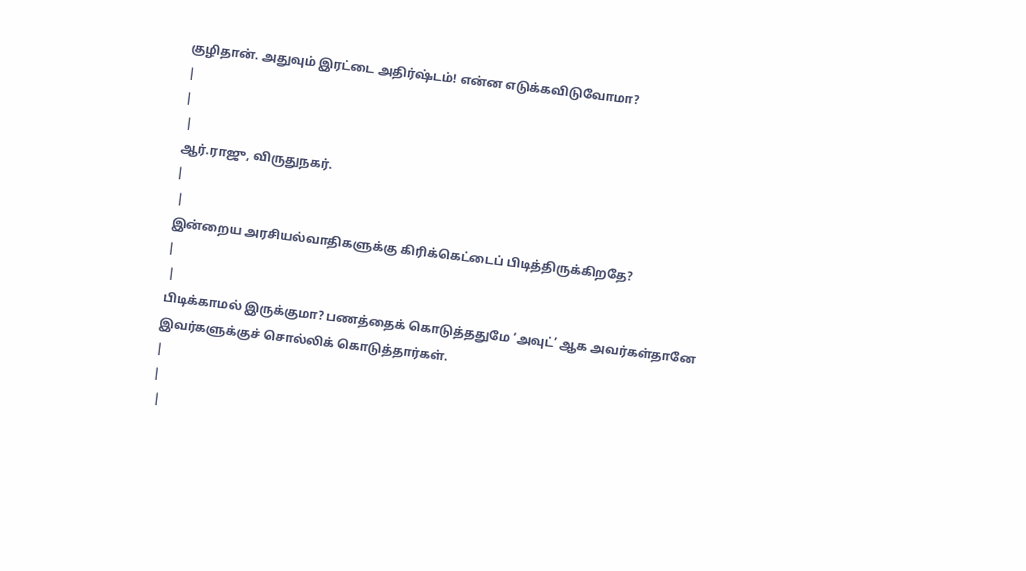குழிதான். அதுவும் இரட்டை அதிர்ஷ்டம்! என்ன எடுக்கவிடுவோமா?
|
|
 |
ஆர்.ராஜு, விருதுநகர்.
|
 |
இன்றைய அரசியல்வாதிகளுக்கு கிரிக்கெட்டைப் பிடித்திருக்கிறதே?
|
 |
பிடிக்காமல் இருக்குமா? பணத்தைக் கொடுத்ததுமே ‘அவுட்’ ஆக அவர்கள்தானே இவர்களுக்குச் சொல்லிக் கொடுத்தார்கள்.
|
|
 |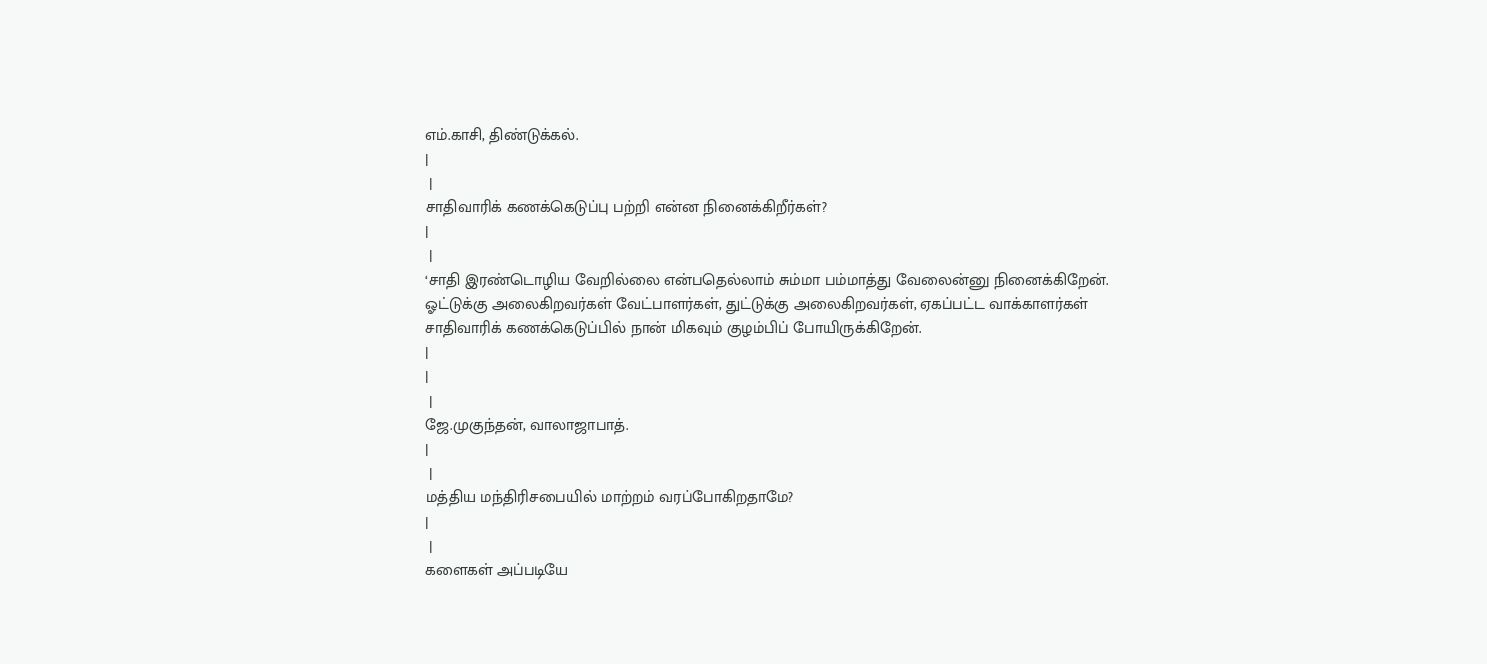எம்.காசி, திண்டுக்கல்.
|
 |
சாதிவாரிக் கணக்கெடுப்பு பற்றி என்ன நினைக்கிறீர்கள்?
|
 |
‘சாதி இரண்டொழிய வேறில்லை என்பதெல்லாம் சும்மா பம்மாத்து வேலைன்னு நினைக்கிறேன். ஓட்டுக்கு அலைகிறவர்கள் வேட்பாளர்கள், துட்டுக்கு அலைகிறவர்கள், ஏகப்பட்ட வாக்காளர்கள் சாதிவாரிக் கணக்கெடுப்பில் நான் மிகவும் குழம்பிப் போயிருக்கிறேன்.
|
|
 |
ஜே.முகுந்தன், வாலாஜாபாத்.
|
 |
மத்திய மந்திரிசபையில் மாற்றம் வரப்போகிறதாமே?
|
 |
களைகள் அப்படியே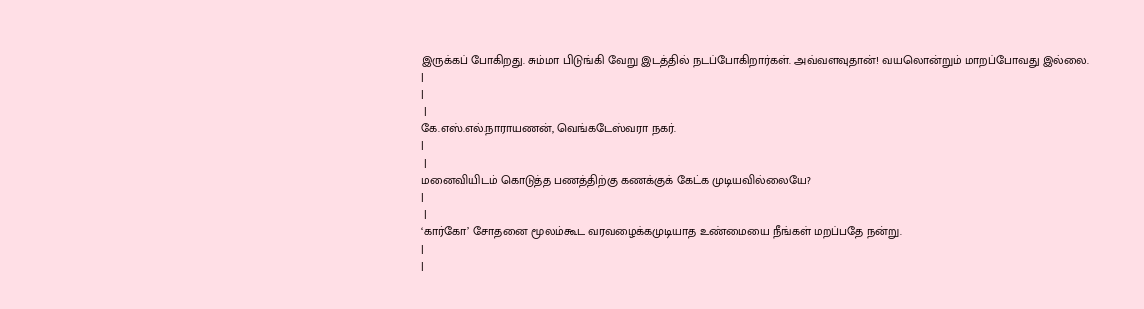இருக்கப் போகிறது. சும்மா பிடுங்கி வேறு இடத்தில் நடப்போகிறார்கள். அவ்வளவுதான்! வயலொன்றும் மாறப்போவது இல்லை.
|
|
 |
கே.எஸ்.எல்.நாராயணன், வெங்கடேஸ்வரா நகர்.
|
 |
மனைவியிடம் கொடுத்த பணத்திற்கு கணக்குக் கேட்க முடியவில்லையே?
|
 |
‘கார்கோ’ சோதனை மூலம்கூட வரவழைக்கமுடியாத உண்மையை நீங்கள் மறப்பதே நன்று.
|
|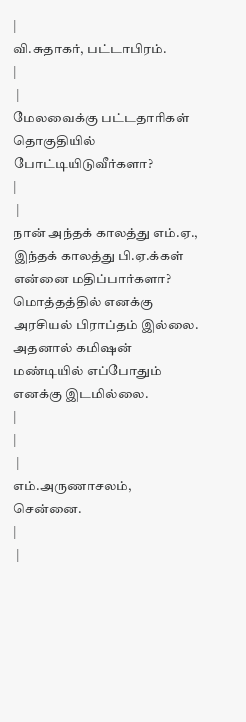|
வி.சுதாகர், பட்டாபிரம்.
|
 |
மேலவைக்கு பட்டதாரிகள் தொகுதியில் போட்டியிடுவீர்களா?
|
 |
நான் அந்தக் காலத்து எம்.ஏ., இந்தக் காலத்து பி.ஏ.க்கள் என்னை மதிப்பார்களா? மொத்தத்தில் எனக்கு அரசியல் பிராப்தம் இல்லை. அதனால் கமிஷன் மண்டியில் எப்போதும் எனக்கு இடமில்லை.
|
|
 |
எம்.அருணாசலம், சென்னை.
|
 |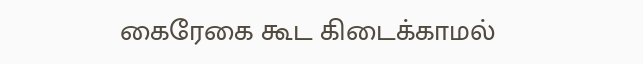கைரேகை கூட கிடைக்காமல்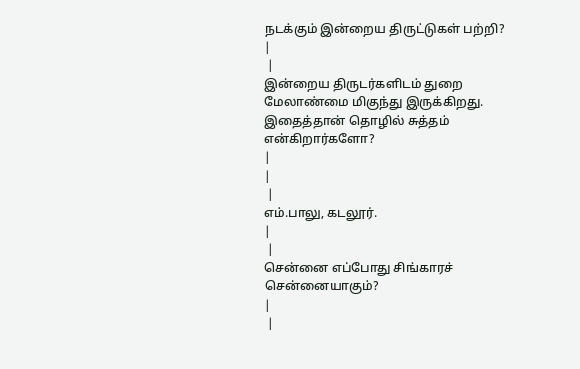நடக்கும் இன்றைய திருட்டுகள் பற்றி?
|
 |
இன்றைய திருடர்களிடம் துறை மேலாண்மை மிகுந்து இருக்கிறது. இதைத்தான் தொழில் சுத்தம் என்கிறார்களோ?
|
|
 |
எம்.பாலு, கடலூர்.
|
 |
சென்னை எப்போது சிங்காரச் சென்னையாகும்?
|
 |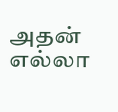அதன் எல்லா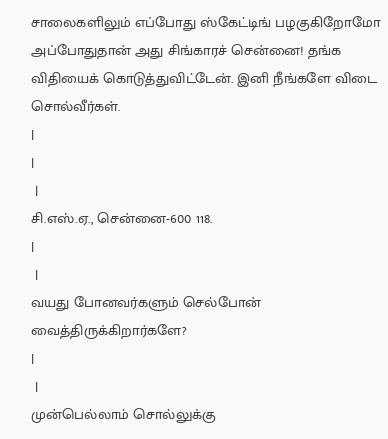சாலைகளிலும் எப்போது ஸ்கேட்டிங் பழகுகிறோமோ அப்போதுதான் அது சிங்காரச் சென்னை! தங்க விதியைக் கொடுத்துவிட்டேன். இனி நீங்களே விடை சொல்வீர்கள்.
|
|
 |
சி.எஸ்.ஏ., சென்னை-600 118.
|
 |
வயது போனவர்களும் செல்போன் வைத்திருக்கிறார்களே?
|
 |
முன்பெல்லாம் சொல்லுக்கு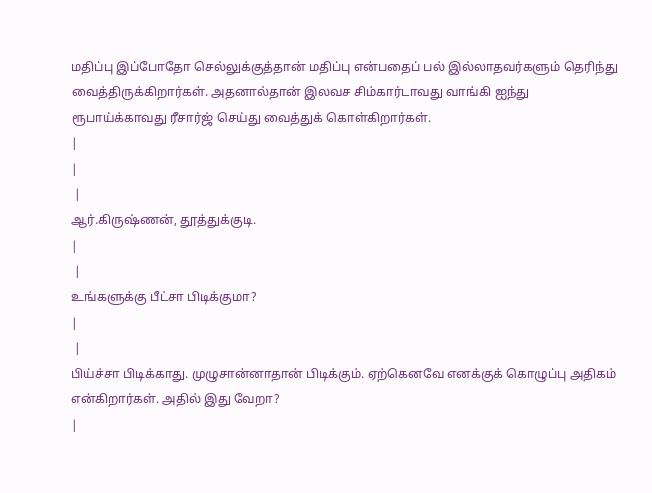மதிப்பு இப்போதோ செல்லுக்குத்தான் மதிப்பு என்பதைப் பல் இல்லாதவர்களும் தெரிந்து வைத்திருக்கிறார்கள். அதனால்தான் இலவச சிம்கார்டாவது வாங்கி ஐந்து ரூபாய்க்காவது ரீசார்ஜ் செய்து வைத்துக் கொள்கிறார்கள்.
|
|
 |
ஆர்.கிருஷ்ணன், தூத்துக்குடி.
|
 |
உங்களுக்கு பீட்சா பிடிக்குமா?
|
 |
பிய்ச்சா பிடிக்காது. முழுசான்னாதான் பிடிக்கும். ஏற்கெனவே எனக்குக் கொழுப்பு அதிகம் என்கிறார்கள். அதில் இது வேறா?
|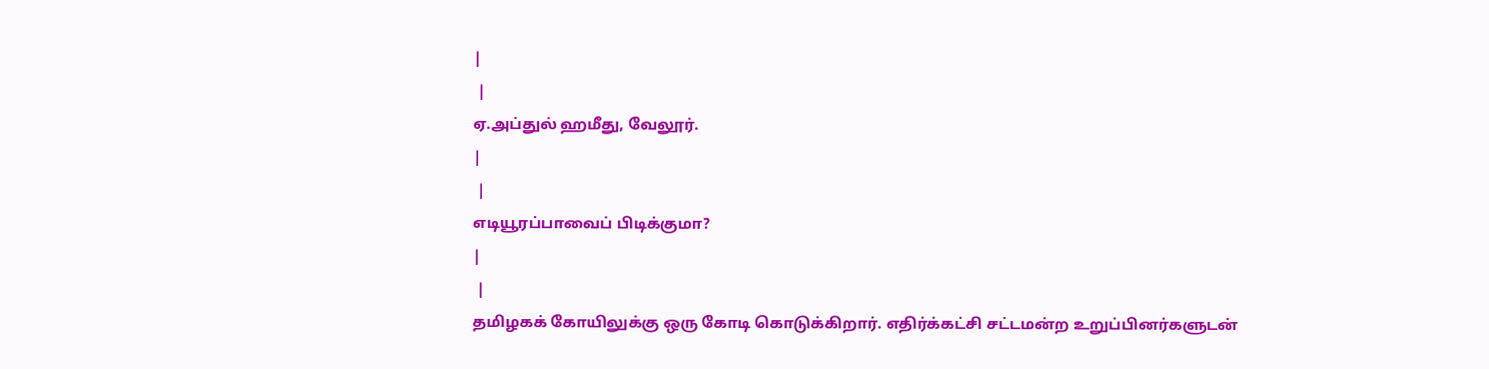|
 |
ஏ.அப்துல் ஹமீது, வேலூர்.
|
 |
எடியூரப்பாவைப் பிடிக்குமா?
|
 |
தமிழகக் கோயிலுக்கு ஒரு கோடி கொடுக்கிறார். எதிர்க்கட்சி சட்டமன்ற உறுப்பினர்களுடன்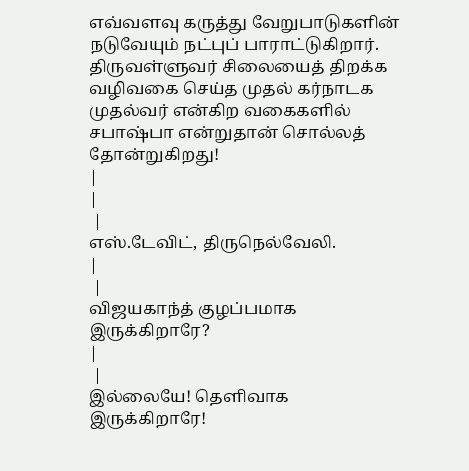எவ்வளவு கருத்து வேறுபாடுகளின் நடுவேயும் நட்புப் பாராட்டுகிறார். திருவள்ளுவர் சிலையைத் திறக்க வழிவகை செய்த முதல் கர்நாடக முதல்வர் என்கிற வகைகளில் சபாஷ்பா என்றுதான் சொல்லத் தோன்றுகிறது!
|
|
 |
எஸ்.டேவிட், திருநெல்வேலி.
|
 |
விஜயகாந்த் குழப்பமாக இருக்கிறாரே?
|
 |
இல்லையே! தெளிவாக இருக்கிறாரே!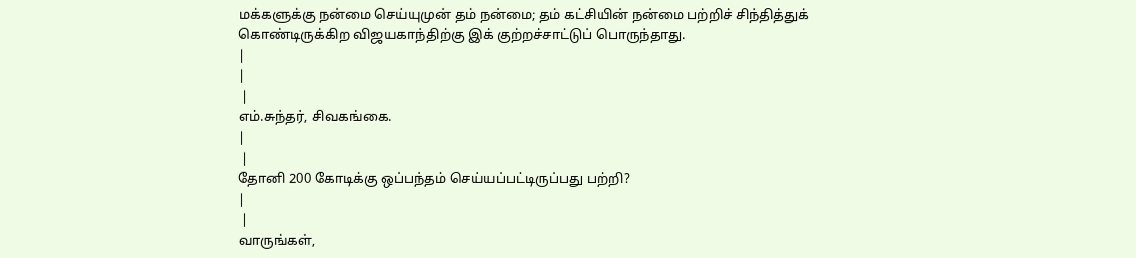மக்களுக்கு நன்மை செய்யுமுன் தம் நன்மை; தம் கட்சியின் நன்மை பற்றிச் சிந்தித்துக் கொண்டிருக்கிற விஜயகாந்திற்கு இக் குற்றச்சாட்டுப் பொருந்தாது.
|
|
 |
எம்.சுந்தர், சிவகங்கை.
|
 |
தோனி 200 கோடிக்கு ஒப்பந்தம் செய்யப்பட்டிருப்பது பற்றி?
|
 |
வாருங்கள்,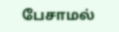பேசாமல்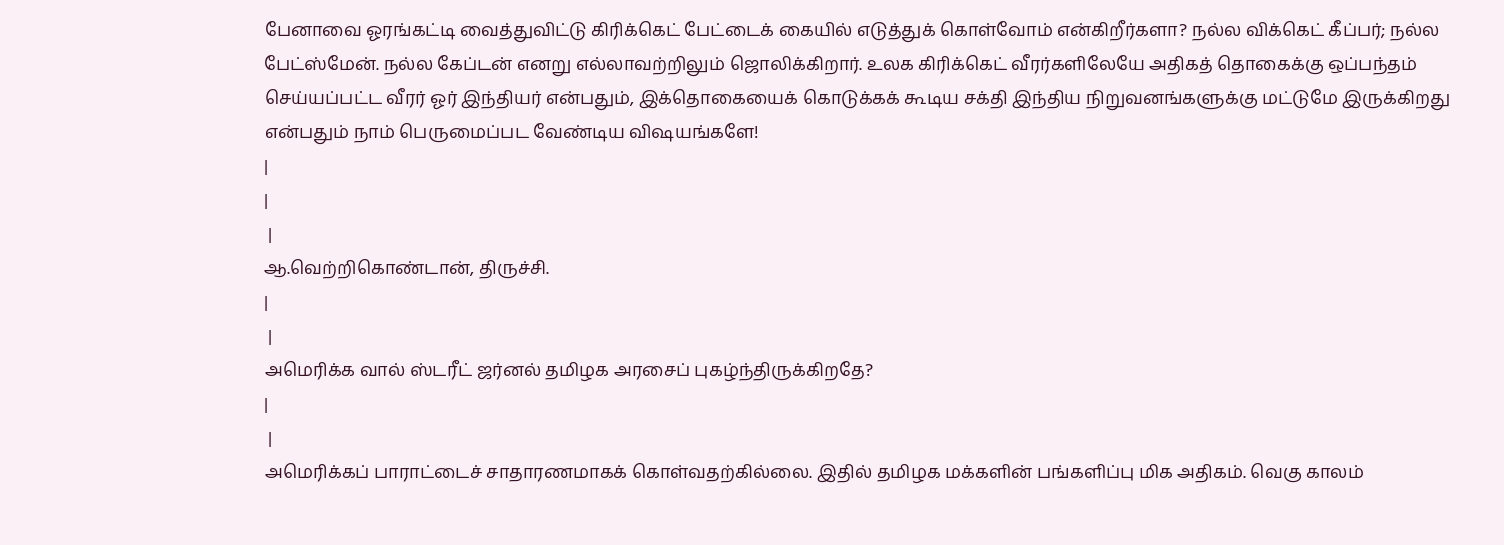பேனாவை ஓரங்கட்டி வைத்துவிட்டு கிரிக்கெட் பேட்டைக் கையில் எடுத்துக் கொள்வோம் என்கிறீர்களா? நல்ல விக்கெட் கீப்பர்; நல்ல பேட்ஸ்மேன். நல்ல கேப்டன் எனறு எல்லாவற்றிலும் ஜொலிக்கிறார். உலக கிரிக்கெட் வீரர்களிலேயே அதிகத் தொகைக்கு ஒப்பந்தம் செய்யப்பட்ட வீரர் ஓர் இந்தியர் என்பதும், இக்தொகையைக் கொடுக்கக் கூடிய சக்தி இந்திய நிறுவனங்களுக்கு மட்டுமே இருக்கிறது என்பதும் நாம் பெருமைப்பட வேண்டிய விஷயங்களே!
|
|
 |
ஆ.வெற்றிகொண்டான், திருச்சி.
|
 |
அமெரிக்க வால் ஸ்டரீட் ஜர்னல் தமிழக அரசைப் புகழ்ந்திருக்கிறதே?
|
 |
அமெரிக்கப் பாராட்டைச் சாதாரணமாகக் கொள்வதற்கில்லை. இதில் தமிழக மக்களின் பங்களிப்பு மிக அதிகம். வெகு காலம்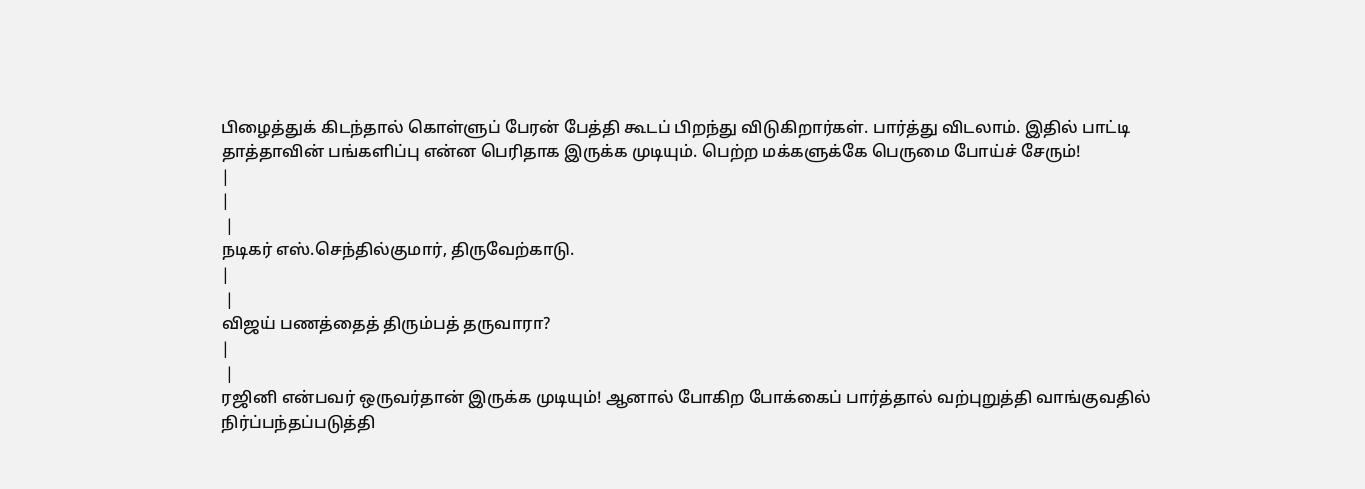பிழைத்துக் கிடந்தால் கொள்ளுப் பேரன் பேத்தி கூடப் பிறந்து விடுகிறார்கள். பார்த்து விடலாம். இதில் பாட்டி தாத்தாவின் பங்களிப்பு என்ன பெரிதாக இருக்க முடியும். பெற்ற மக்களுக்கே பெருமை போய்ச் சேரும்!
|
|
 |
நடிகர் எஸ்.செந்தில்குமார், திருவேற்காடு.
|
 |
விஜய் பணத்தைத் திரும்பத் தருவாரா?
|
 |
ரஜினி என்பவர் ஒருவர்தான் இருக்க முடியும்! ஆனால் போகிற போக்கைப் பார்த்தால் வற்புறுத்தி வாங்குவதில் நிர்ப்பந்தப்படுத்தி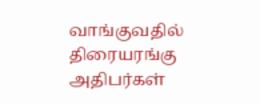வாங்குவதில் திரையரங்கு அதிபர்கள்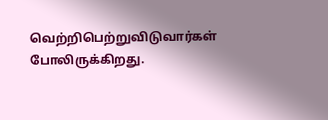வெற்றிபெற்றுவிடுவார்கள் போலிருக்கிறது.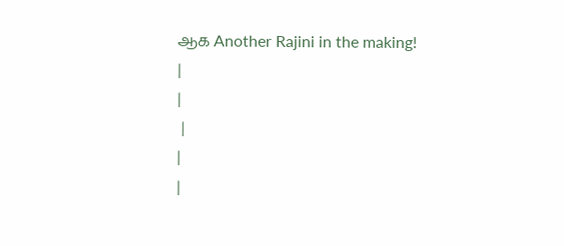ஆக Another Rajini in the making!
|
|
 |
|
|